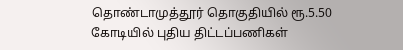தொண்டாமுத்தூர் தொகுதியில் ரூ.5.50 கோடியில் புதிய திட்டப்பணிகள்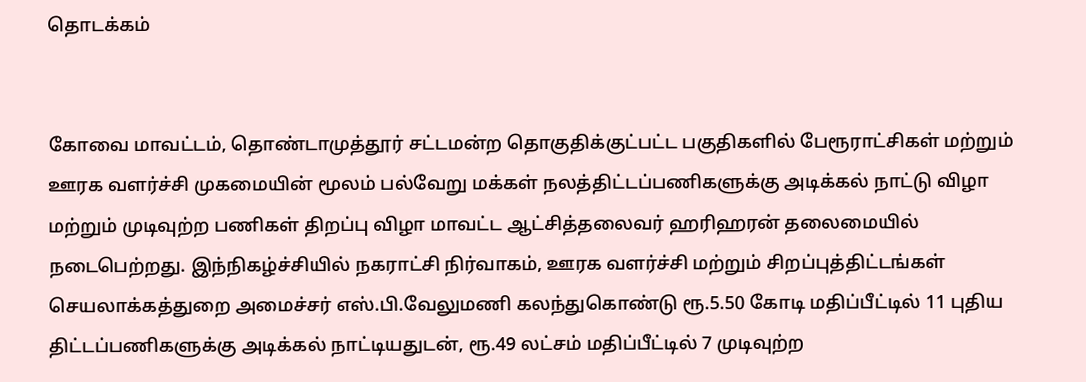தொடக்கம்


கோவை மாவட்டம், தொண்டாமுத்தூர் சட்டமன்ற தொகுதிக்குட்பட்ட பகுதிகளில் பேரூராட்சிகள் மற்றும் ஊரக வளர்ச்சி முகமையின் மூலம் பல்வேறு மக்கள் நலத்திட்டப்பணிகளுக்கு அடிக்கல் நாட்டு விழா மற்றும் முடிவுற்ற பணிகள் திறப்பு விழா மாவட்ட ஆட்சித்தலைவர் ஹரிஹரன் தலைமையில் நடைபெற்றது. இந்நிகழ்ச்சியில் நகராட்சி நிர்வாகம், ஊரக வளர்ச்சி மற்றும் சிறப்புத்திட்டங்கள் செயலாக்கத்துறை அமைச்சர் எஸ்.பி.வேலுமணி கலந்துகொண்டு ரூ.5.50 கோடி மதிப்பீட்டில் 11 புதிய திட்டப்பணிகளுக்கு அடிக்கல் நாட்டியதுடன், ரூ.49 லட்சம் மதிப்பீட்டில் 7 முடிவுற்ற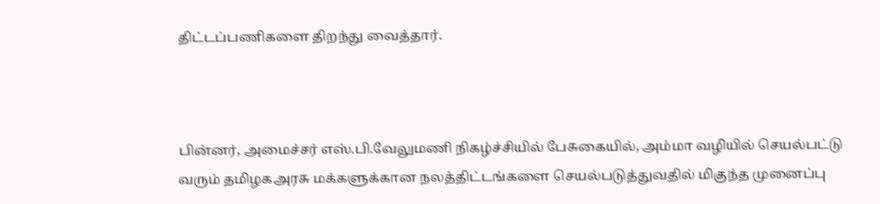திட்டப்பணிகளை திறந்து வைத்தார்.



பின்னர், அமைச்சர் எஸ்.பி.வேலுமணி நிகழ்ச்சியில் பேசுகையில், அம்மா வழியில் செயல்பட்டு வரும் தமிழகஅரசு மக்களுக்கான நலத்திட்டங்களை செயல்படுத்துவதில் மிகுந்த முனைப்பு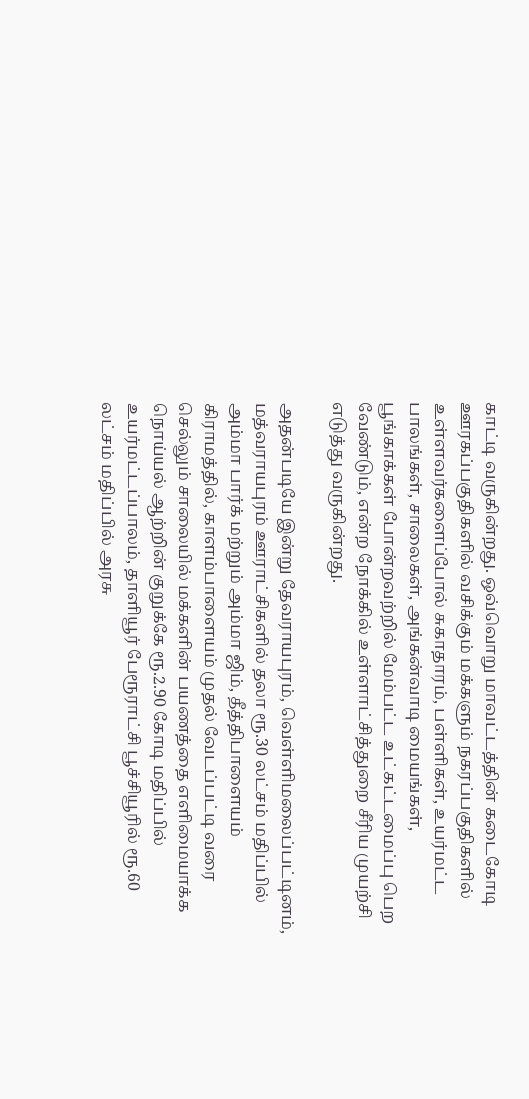காட்டி வருகின்றது. ஒவ்வொறு மாவட்டத்தின் கடைகோடி ஊரகப்பகுதிகளில் வசிக்கும் மக்களும் நகரப்பகுதிகளில் உள்ளவர்களைப்போல் சுகாதாரம், பள்ளிகள், உயர்மட்ட பாலங்கள், சாலைகள், அங்கன்வாடி மையங்கள், பூங்காக்கள் போன்றவற்றில் மேம்பட்ட உட்கட்டமைப்பு பெற வேண்டும், என்ற நோக்கில் உள்ளாட்சித்துறை சீரிய முயற்சி எடுத்து வருகின்றது.

அதன்படியே இன்று தேவராயபுரம், வெள்ளிமலைப்பட்டினம், மத்வராயபுரம் ஊராட்சிகளில் தலா ரூ.30 லட்சம் மதிப்பில் அம்மா பார்க் மற்றும் அம்மா ஜிம், தீத்திபாளையம் கிராமத்தில், காளம்பாளையம் முதல் வேடப்பட்டி வரை செல்லும் சாலையில் மக்களின் பயணத்தை எளிமையாக்க நொய்யல் ஆற்றின் குறுக்கே ரூ.2.90 கோடி மதிப்பில் உயர்மட்டப்பாலம், தாளியூர் பேரூராட்சி பூச்சியூரில் ரூ.60 லட்சம் மதிப்பில் அரசு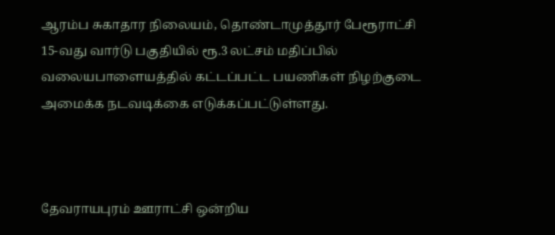ஆரம்ப சுகாதார நிலையம், தொண்டாமுத்தூர் பேரூராட்சி 15-வது வார்டு பகுதியில் ரூ.3 லட்சம் மதிப்பில் வலையபாளையத்தில் கட்டப்பட்ட பயணிகள் நிழற்குடை அமைக்க நடவடிக்கை எடுக்கப்பட்டுள்ளது.



தேவராயபுரம் ஊராட்சி ஒன்றிய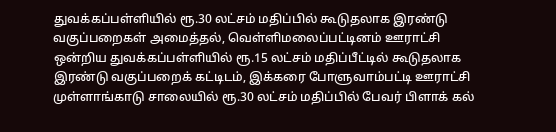துவக்கப்பள்ளியில் ரூ.30 லட்சம் மதிப்பில் கூடுதலாக இரண்டு வகுப்பறைகள் அமைத்தல், வெள்ளிமலைப்பட்டினம் ஊராட்சி ஒன்றிய துவக்கப்பள்ளியில் ரூ.15 லட்சம் மதிப்பீட்டில் கூடுதலாக இரண்டு வகுப்பறைக் கட்டிடம், இக்கரை போளுவாம்பட்டி ஊராட்சி முள்ளாங்காடு சாலையில் ரூ.30 லட்சம் மதிப்பில் பேவர் பிளாக் கல்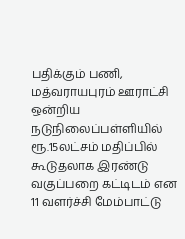பதிக்கும் பணி, மத்வராயபுரம் ஊராட்சி ஒன்றிய நடுநிலைப்பள்ளியில் ரூ.15லட்சம் மதிப்பில் கூடுதலாக இரண்டு வகுப்பறை கட்டிடம் என 11 வளர்ச்சி மேம்பாட்டு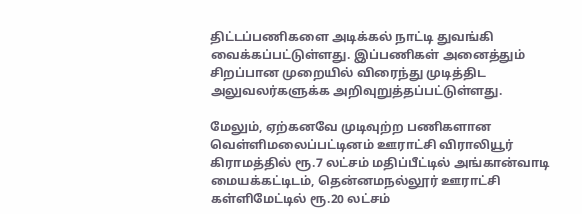திட்டப்பணிகளை அடிக்கல் நாட்டி துவங்கி வைக்கப்பட்டுள்ளது. இப்பணிகள் அனைத்தும் சிறப்பான முறையில் விரைந்து முடித்திட அலுவலர்களுக்க அறிவுறுத்தப்பட்டுள்ளது.

மேலும், ஏற்கனவே முடிவுற்ற பணிகளான வெள்ளிமலைப்பட்டினம் ஊராட்சி விராலியூர் கிராமத்தில் ரூ.7 லட்சம் மதிப்பீட்டில் அங்கான்வாடி மையக்கட்டிடம், தென்னமநல்லூர் ஊராட்சி கள்ளிமேட்டில் ரூ.20 லட்சம்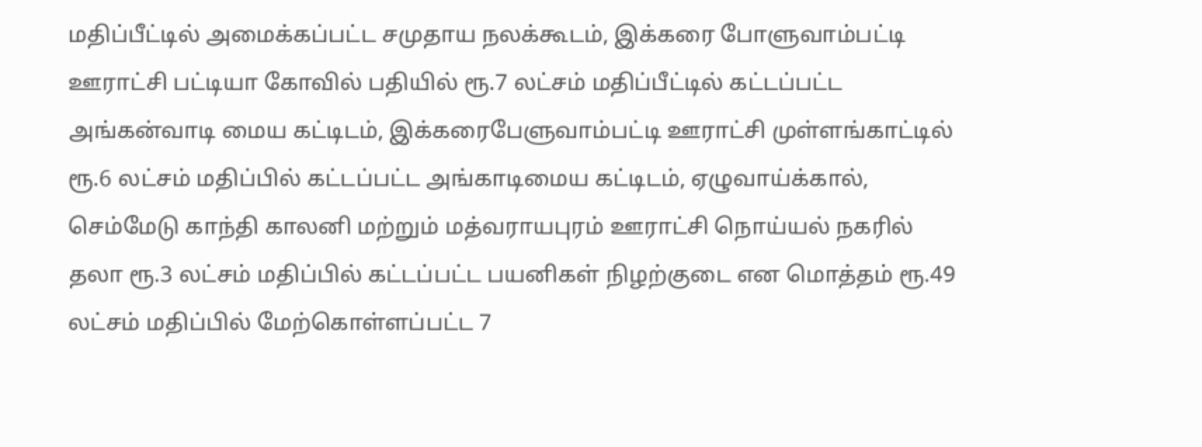மதிப்பீட்டில் அமைக்கப்பட்ட சமுதாய நலக்கூடம், இக்கரை போளுவாம்பட்டி ஊராட்சி பட்டியா கோவில் பதியில் ரூ.7 லட்சம் மதிப்பீட்டில் கட்டப்பட்ட அங்கன்வாடி மைய கட்டிடம், இக்கரைபேளுவாம்பட்டி ஊராட்சி முள்ளங்காட்டில் ரூ.6 லட்சம் மதிப்பில் கட்டப்பட்ட அங்காடிமைய கட்டிடம், ஏழுவாய்க்கால், செம்மேடு காந்தி காலனி மற்றும் மத்வராயபுரம் ஊராட்சி நொய்யல் நகரில் தலா ரூ.3 லட்சம் மதிப்பில் கட்டப்பட்ட பயனிகள் நிழற்குடை என மொத்தம் ரூ.49 லட்சம் மதிப்பில் மேற்கொள்ளப்பட்ட 7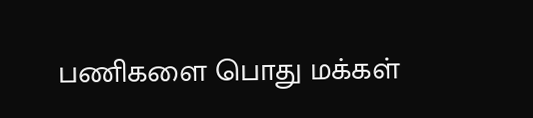பணிகளை பொது மக்கள்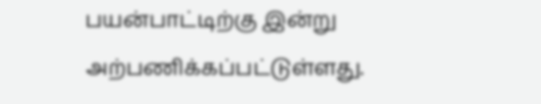பயன்பாட்டிற்கு இன்று அற்பணிக்கப்பட்டுள்ளது.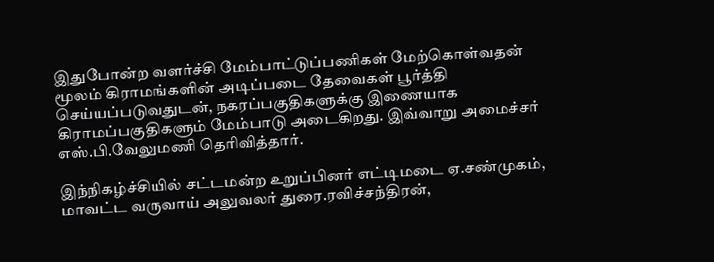இதுபோன்ற வளர்ச்சி மேம்பாட்டுப்பணிகள் மேற்கொள்வதன் மூலம் கிராமங்களின் அடிப்படை தேவைகள் பூர்த்தி செய்யப்படுவதுடன், நகரப்பகுதிகளுக்கு இணையாக கிராமப்பகுதிகளும் மேம்பாடு அடைகிறது. இவ்வாறு அமைச்சர் எஸ்.பி.வேலுமணி தெரிவித்தார்.

இந்நிகழ்ச்சியில் சட்டமன்ற உறுப்பினர் எட்டிமடை ஏ.சண்முகம், மாவட்ட வருவாய் அலுவலர் துரை.ரவிச்சந்திரன்,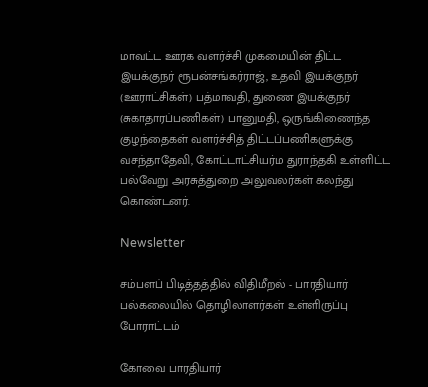மாவட்ட ஊரக வளர்ச்சி முகமையின் திட்ட இயக்குநர் ரூபன்சங்கர்ராஜ், உதவி இயக்குநர் (ஊராட்சிகள்) பத்மாவதி, துணை இயக்குநர் (சுகாதாரப்பணிகள்) பானுமதி, ஒருங்கிணைந்த குழந்தைகள் வளர்ச்சித் திட்டப்பணிகளுக்கு வசந்தாதேவி, கோட்டாட்சியர்ம துராந்தகி உள்ளிட்ட பல்வேறு அரசுத்துறை அலுவலர்கள் கலந்து கொண்டனர்.

Newsletter

சம்பளப் பிடித்தத்தில் விதிமீறல் - பாரதியார் பல்கலையில் தொழிலாளர்கள் உள்ளிருப்பு போராட்டம்

கோவை பாரதியார்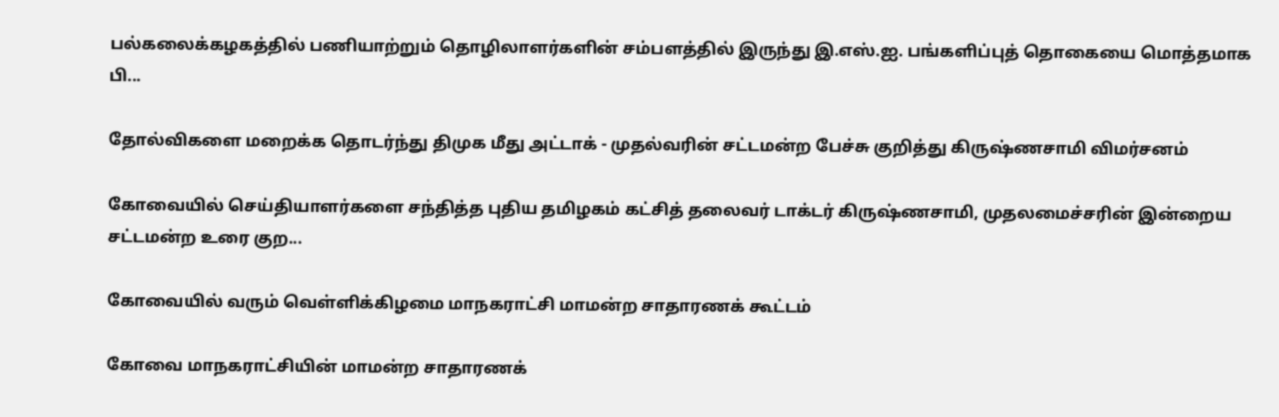பல்கலைக்கழகத்தில் பணியாற்றும் தொழிலாளர்களின் சம்பளத்தில் இருந்து இ.எஸ்.ஐ. பங்களிப்புத் தொகையை மொத்தமாக பி...

தோல்விகளை மறைக்க தொடர்ந்து திமுக மீது அட்டாக் - முதல்வரின் சட்டமன்ற பேச்சு குறித்து கிருஷ்ணசாமி விமர்சனம்

கோவையில் செய்தியாளர்களை சந்தித்த புதிய தமிழகம் கட்சித் தலைவர் டாக்டர் கிருஷ்ணசாமி, முதலமைச்சரின் இன்றைய சட்டமன்ற உரை குற...

கோவையில் வரும் வெள்ளிக்கிழமை மாநகராட்சி மாமன்ற சாதாரணக் கூட்டம்

கோவை மாநகராட்சியின் மாமன்ற சாதாரணக்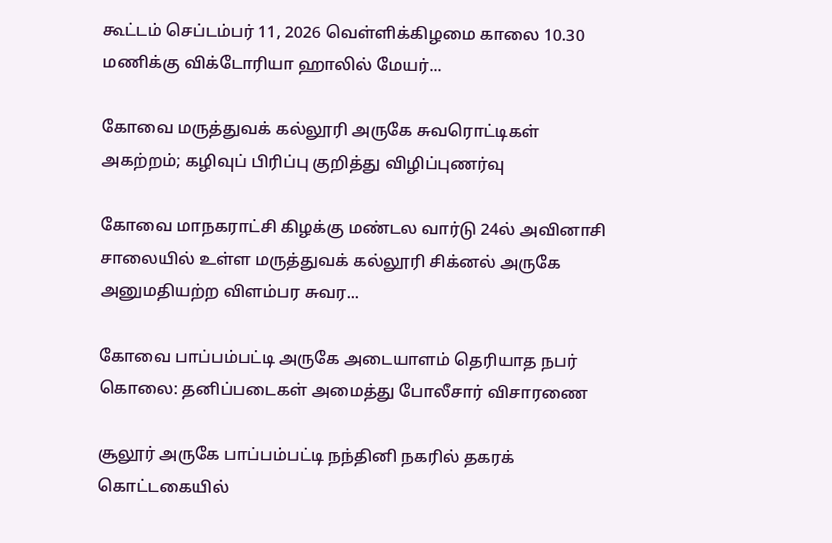கூட்டம் செப்டம்பர் 11, 2026 வெள்ளிக்கிழமை காலை 10.30 மணிக்கு விக்டோரியா ஹாலில் மேயர்...

கோவை மருத்துவக் கல்லூரி அருகே சுவரொட்டிகள் அகற்றம்; கழிவுப் பிரிப்பு குறித்து விழிப்புணர்வு

கோவை மாநகராட்சி கிழக்கு மண்டல வார்டு 24ல் அவினாசி சாலையில் உள்ள மருத்துவக் கல்லூரி சிக்னல் அருகே அனுமதியற்ற விளம்பர சுவர...

கோவை பாப்பம்பட்டி அருகே அடையாளம் தெரியாத நபர் கொலை: தனிப்படைகள் அமைத்து போலீசார் விசாரணை

சூலூர் அருகே பாப்பம்பட்டி நந்தினி நகரில் தகரக் கொட்டகையில்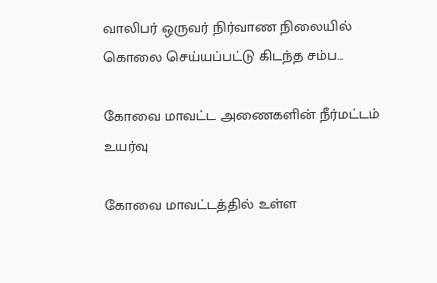வாலிபர் ஒருவர் நிர்வாண நிலையில் கொலை செய்யப்பட்டு கிடந்த சம்ப...

கோவை மாவட்ட அணைகளின் நீர்மட்டம் உயர்வு

கோவை மாவட்டத்தில் உள்ள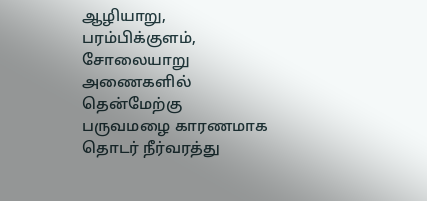ஆழியாறு, பரம்பிக்குளம், சோலையாறு அணைகளில் தென்மேற்கு பருவமழை காரணமாக தொடர் நீர்வரத்து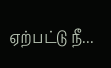ஏற்பட்டு நீ...